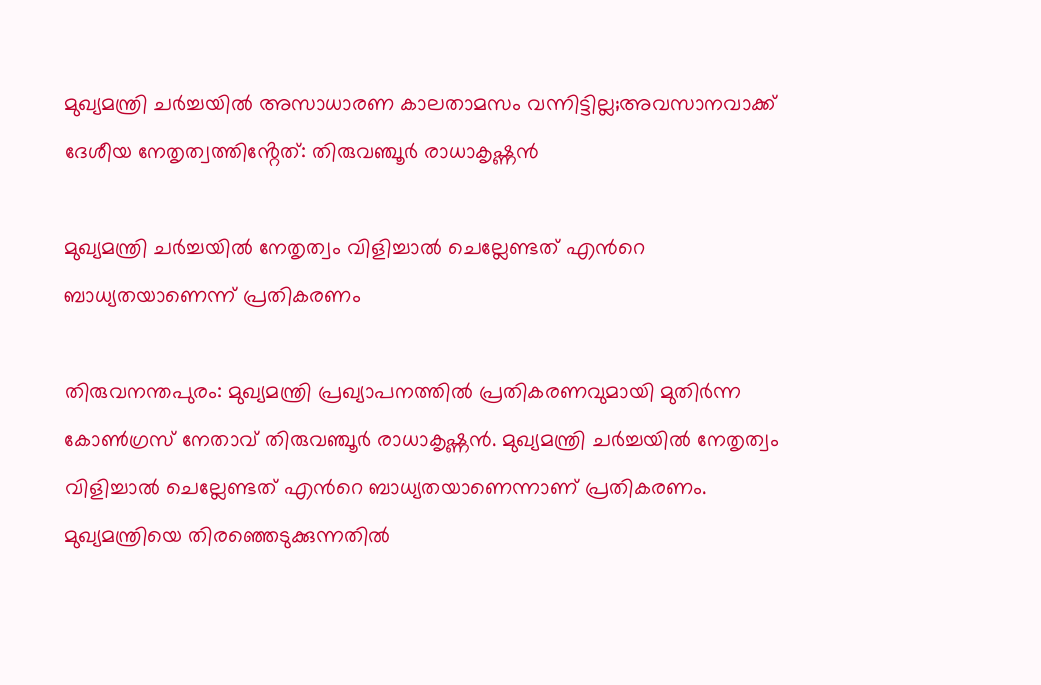മുഖ്യമന്ത്രി ചർച്ചയിൽ അസാധാരണ കാലതാമസം വന്നിട്ടില്ല;അവസാനവാക്ക് ദേശീയ നേതൃത്വത്തിൻ്റേത്: തിരുവഞ്ചൂർ രാധാകൃഷ്ണൻ

മുഖ്യമന്ത്രി ചർച്ചയിൽ നേതൃത്വം വിളിച്ചാൽ ചെല്ലേണ്ടത് എൻറെ ബാധ്യതയാണെന്ന് പ്രതികരണം

തിരുവനന്തപുരം: മുഖ്യമന്ത്രി പ്രഖ്യാപനത്തിൽ പ്രതികരണവുമായി മുതിർന്ന കോൺഗ്രസ് നേതാവ് തിരുവഞ്ചൂർ രാധാകൃഷ്ണൻ. മുഖ്യമന്ത്രി ചർച്ചയിൽ നേതൃത്വം വിളിച്ചാൽ ചെല്ലേണ്ടത് എൻറെ ബാധ്യതയാണെന്നാണ് പ്രതികരണം. മുഖ്യമന്ത്രിയെ തിരഞ്ഞെടുക്കുന്നതിൽ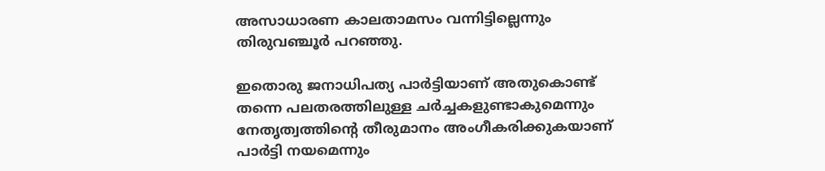അസാധാരണ കാലതാമസം വന്നിട്ടില്ലെന്നും തിരുവഞ്ചൂർ പറഞ്ഞു.

ഇതൊരു ജനാധിപത്യ പാർട്ടിയാണ് അതുകൊണ്ട് തന്നെ പലതരത്തിലുള്ള ചർച്ചകളുണ്ടാകുമെന്നും നേതൃത്വത്തിന്റെ തീരുമാനം അംഗീകരിക്കുകയാണ് പാർട്ടി നയമെന്നും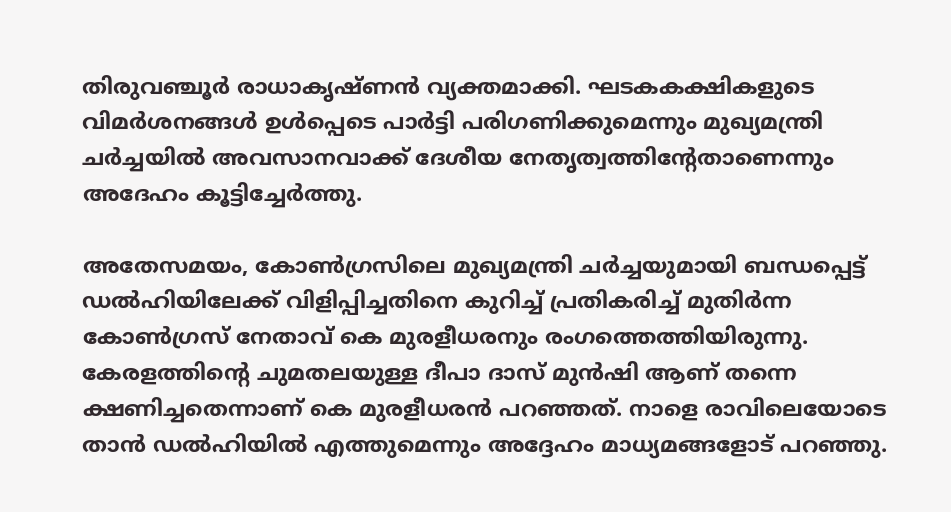തിരുവഞ്ചൂർ രാധാകൃഷ്ണൻ വ്യക്തമാക്കി. ഘടകകക്ഷികളുടെ വിമർശനങ്ങൾ ഉൾപ്പെടെ പാർട്ടി പരിഗണിക്കുമെന്നും മുഖ്യമന്ത്രി ചർച്ചയിൽ അവസാനവാക്ക് ദേശീയ നേതൃത്വത്തിൻ്റേതാണെന്നും അദേഹം കൂട്ടിച്ചേർത്തു.

അതേസമയം, കോണ്‍ഗ്രസിലെ മുഖ്യമന്ത്രി ചര്‍ച്ചയുമായി ബന്ധപ്പെട്ട് ഡല്‍ഹിയിലേക്ക് വിളിപ്പിച്ചതിനെ കുറിച്ച് പ്രതികരിച്ച് മുതിര്‍ന്ന കോണ്‍ഗ്രസ് നേതാവ് കെ മുരളീധരനും രംഗത്തെത്തിയിരുന്നു. കേരളത്തിന്റെ ചുമതലയുള്ള ദീപാ ദാസ് മുന്‍ഷി ആണ് തന്നെ ക്ഷണിച്ചതെന്നാണ് കെ മുരളീധരന്‍ പറഞ്ഞത്. നാളെ രാവിലെയോടെ താന്‍ ഡല്‍ഹിയില്‍ എത്തുമെന്നും അദ്ദേഹം മാധ്യമങ്ങളോട് പറഞ്ഞു.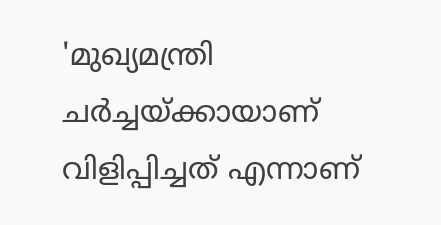'മുഖ്യമന്ത്രി ചര്‍ച്ചയ്ക്കായാണ് വിളിപ്പിച്ചത് എന്നാണ്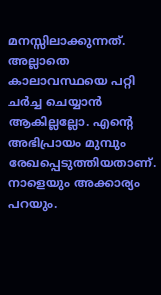മനസ്സിലാക്കുന്നത്. അല്ലാതെ കാലാവസ്ഥയെ പറ്റി ചര്‍ച്ച ചെയ്യാന്‍ ആകില്ലല്ലോ. എന്റെ അഭിപ്രായം മുമ്പും രേഖപ്പെടുത്തിയതാണ്. നാളെയും അക്കാര്യം പറയും.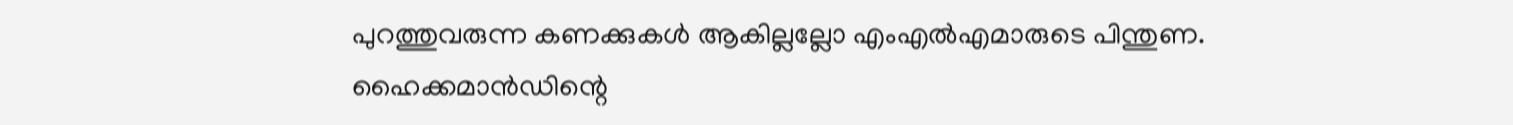പുറത്തുവരുന്ന കണക്കുകള്‍ ആകില്ലല്ലോ എംഎല്‍എമാരുടെ പിന്തുണ. ഹൈക്കമാന്‍ഡിന്റെ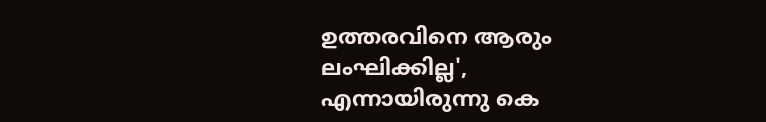ഉത്തരവിനെ ആരും ലംഘിക്കില്ല', എന്നായിരുന്നു കെ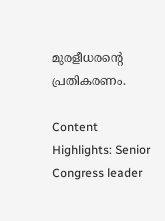മുരളീധരൻ്റെ പ്രതികരണം.

Content Highlights: Senior Congress leader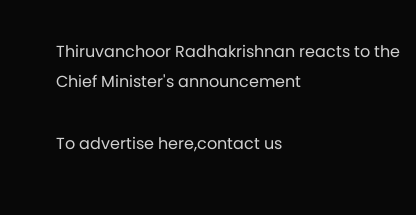Thiruvanchoor Radhakrishnan reacts to the Chief Minister's announcement

To advertise here,contact us